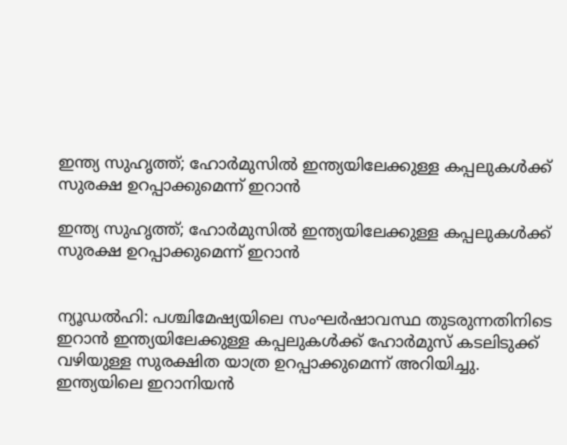ഇന്ത്യ സുഹൃത്ത്; ഹോര്‍മുസില്‍ ഇന്ത്യയിലേക്കുള്ള കപ്പലുകള്‍ക്ക് സുരക്ഷ ഉറപ്പാക്കുമെന്ന് ഇറാന്‍

ഇന്ത്യ സുഹൃത്ത്; ഹോര്‍മുസില്‍ ഇന്ത്യയിലേക്കുള്ള കപ്പലുകള്‍ക്ക് സുരക്ഷ ഉറപ്പാക്കുമെന്ന് ഇറാന്‍


ന്യൂഡല്‍ഹി: പശ്ചിമേഷ്യയിലെ സംഘര്‍ഷാവസ്ഥ തുടരുന്നതിനിടെ ഇറാന്‍ ഇന്ത്യയിലേക്കുള്ള കപ്പലുകള്‍ക്ക് ഹോര്‍മുസ് കടലിടുക്ക് വഴിയുള്ള സുരക്ഷിത യാത്ര ഉറപ്പാക്കുമെന്ന് അറിയിച്ചു. ഇന്ത്യയിലെ ഇറാനിയന്‍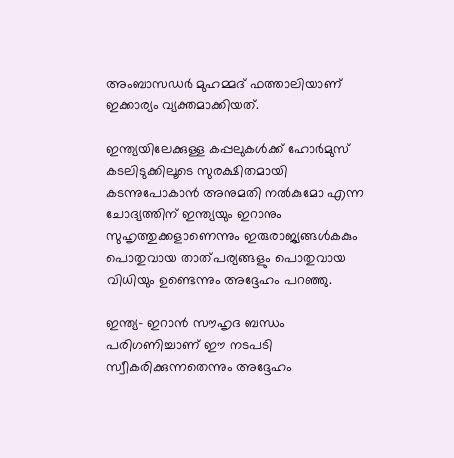അംബാസഡര്‍ മുഹമ്മദ് ഫത്താലിയാണ് ഇക്കാര്യം വ്യക്തമാക്കിയത്.

ഇന്ത്യയിലേക്കുള്ള കപ്പലുകള്‍ക്ക് ഹോര്‍മുസ് കടലിടുക്കിലൂടെ സുരക്ഷിതമായി കടന്നുപോകാന്‍ അനുമതി നല്‍കുമോ എന്ന ചോദ്യത്തിന് ഇന്ത്യയും ഇറാനും സുഹൃത്തുക്കളാണെന്നും ഇരുരാജ്യങ്ങള്‍കകും പൊതുവായ താത്പര്യങ്ങളും പൊതുവായ വിധിയും ഉണ്ടെന്നും അദ്ദേഹം പറഞ്ഞു.

ഇന്ത്യ- ഇറാന്‍ സൗഹൃദ ബന്ധം പരിഗണിച്ചാണ് ഈ നടപടി സ്വീകരിക്കുന്നതെന്നും അദ്ദേഹം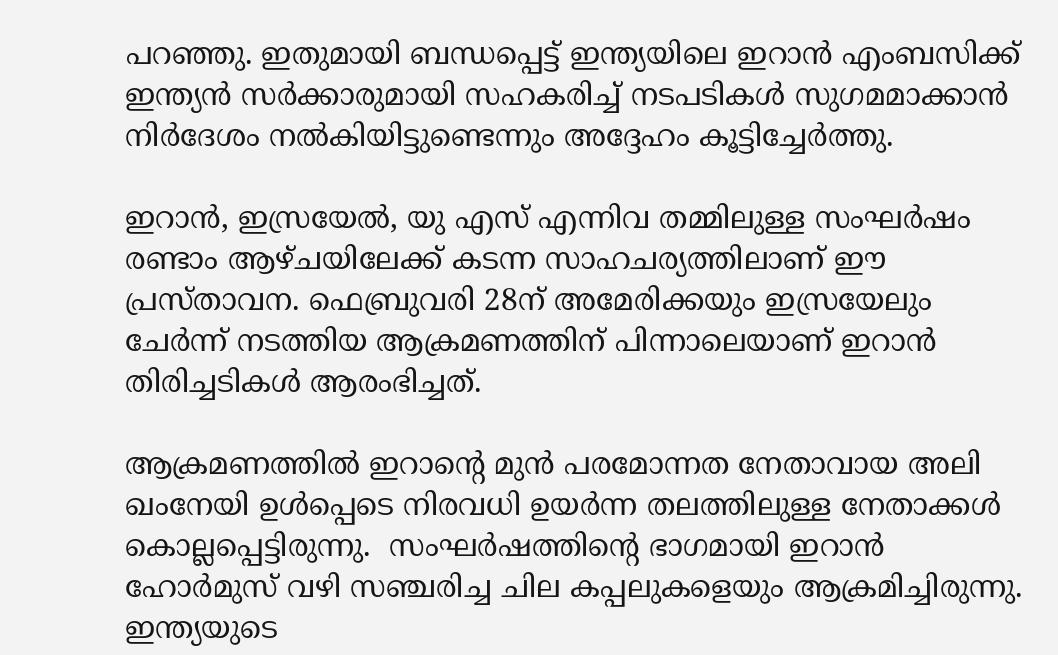പറഞ്ഞു. ഇതുമായി ബന്ധപ്പെട്ട് ഇന്ത്യയിലെ ഇറാന്‍ എംബസിക്ക് ഇന്ത്യന്‍ സര്‍ക്കാരുമായി സഹകരിച്ച് നടപടികള്‍ സുഗമമാക്കാന്‍ നിര്‍ദേശം നല്‍കിയിട്ടുണ്ടെന്നും അദ്ദേഹം കൂട്ടിച്ചേര്‍ത്തു.

ഇറാന്‍, ഇസ്രയേല്‍, യു എസ് എന്നിവ തമ്മിലുള്ള സംഘര്‍ഷം രണ്ടാം ആഴ്ചയിലേക്ക് കടന്ന സാഹചര്യത്തിലാണ് ഈ പ്രസ്താവന. ഫെബ്രുവരി 28ന് അമേരിക്കയും ഇസ്രയേലും ചേര്‍ന്ന് നടത്തിയ ആക്രമണത്തിന് പിന്നാലെയാണ് ഇറാന്‍ തിരിച്ചടികള്‍ ആരംഭിച്ചത്.

ആക്രമണത്തില്‍ ഇറാന്റെ മുന്‍ പരമോന്നത നേതാവായ അലി ഖംനേയി ഉള്‍പ്പെടെ നിരവധി ഉയര്‍ന്ന തലത്തിലുള്ള നേതാക്കള്‍ കൊല്ലപ്പെട്ടിരുന്നു.  സംഘര്‍ഷത്തിന്റെ ഭാഗമായി ഇറാന്‍ ഹോര്‍മുസ് വഴി സഞ്ചരിച്ച ചില കപ്പലുകളെയും ആക്രമിച്ചിരുന്നു. ഇന്ത്യയുടെ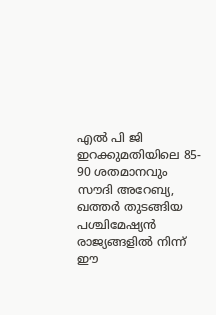എല്‍ പി ജി ഇറക്കുമതിയിലെ 85- 90 ശതമാനവും സൗദി അറേബ്യ, ഖത്തര്‍ തുടങ്ങിയ പശ്ചിമേഷ്യന്‍ രാജ്യങ്ങളില്‍ നിന്ന് ഈ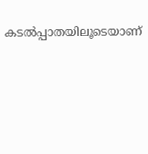കടല്‍പ്പാതയിലൂടെയാണ്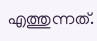എത്തുന്നത്.